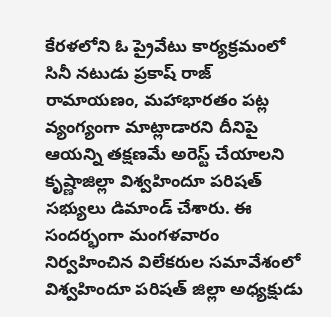కేరళలోని ఓ ప్రైవేటు కార్యక్రమంలో సినీ నటుడు ప్రకాష్ రాజ్ రామాయణం, మహాభారతం పట్ల వ్యంగ్యంగా మాట్లాడారని దీనిపై ఆయన్ని తక్షణమే అరెస్ట్ చేయాలని కృష్ణాజిల్లా విశ్వహిందూ పరిషత్ సభ్యులు డిమాండ్ చేశారు. ఈ సందర్భంగా మంగళవారం నిర్వహించిన విలేకరుల సమావేశంలో విశ్వహిందూ పరిషత్ జిల్లా అధ్యక్షుడు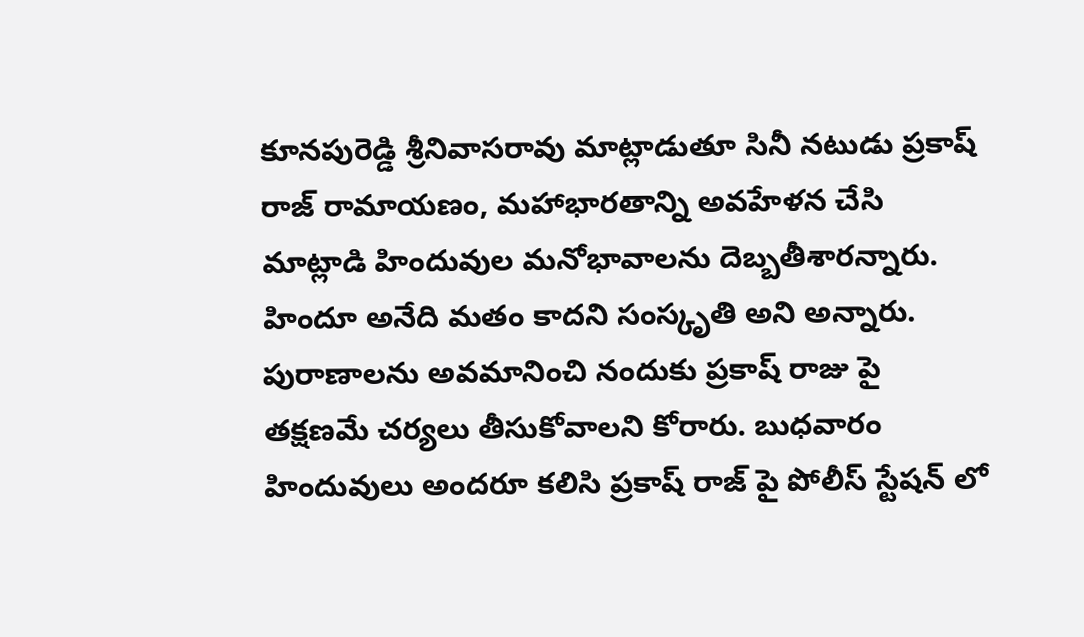కూనపురెడ్డి శ్రీనివాసరావు మాట్లాడుతూ సినీ నటుడు ప్రకాష్ రాజ్ రామాయణం, మహాభారతాన్ని అవహేళన చేసి మాట్లాడి హిందువుల మనోభావాలను దెబ్బతీశారన్నారు. హిందూ అనేది మతం కాదని సంస్కృతి అని అన్నారు. పురాణాలను అవమానించి నందుకు ప్రకాష్ రాజు పై తక్షణమే చర్యలు తీసుకోవాలని కోరారు. బుధవారం హిందువులు అందరూ కలిసి ప్రకాష్ రాజ్ పై పోలీస్ స్టేషన్ లో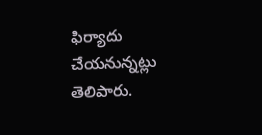ఫిర్యాదు చేయనున్నట్లు తెలిపారు.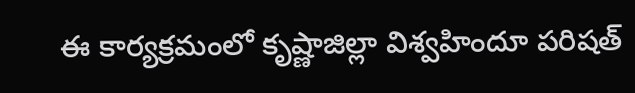ఈ కార్యక్రమంలో కృష్ణాజిల్లా విశ్వహిందూ పరిషత్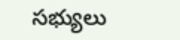సభ్యులు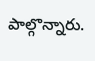పాల్గొన్నారు.